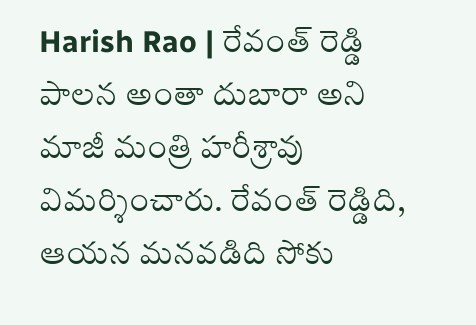Harish Rao | రేవంత్ రెడ్డి పాలన అంతా దుబారా అని మాజీ మంత్రి హరీశ్రావు విమర్శించారు. రేవంత్ రెడ్డిది, ఆయన మనవడిది సోకు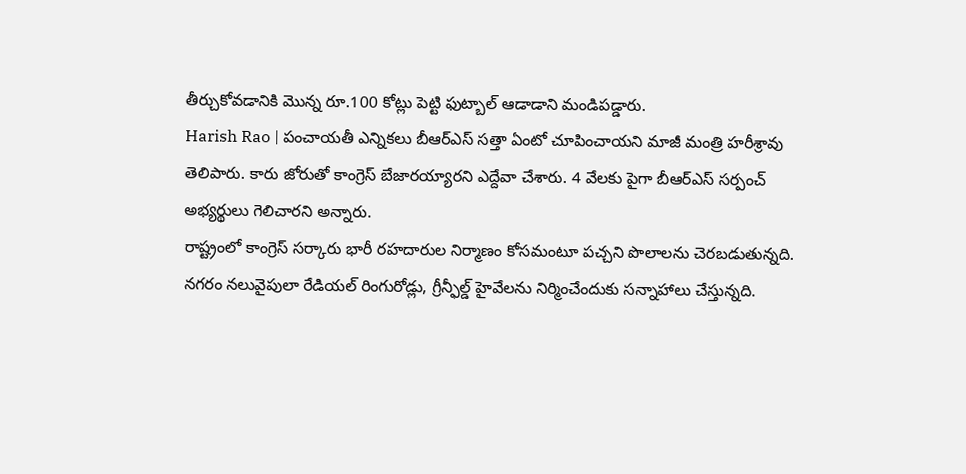తీర్చుకోవడానికి మొన్న రూ.100 కోట్లు పెట్టి ఫుట్బాల్ ఆడాడాని మండిపడ్డారు.
Harish Rao | పంచాయతీ ఎన్నికలు బీఆర్ఎస్ సత్తా ఏంటో చూపించాయని మాజీ మంత్రి హరీశ్రావు తెలిపారు. కారు జోరుతో కాంగ్రెస్ బేజారయ్యారని ఎద్దేవా చేశారు. 4 వేలకు పైగా బీఆర్ఎస్ సర్పంచ్ అభ్యర్థులు గెలిచారని అన్నారు.
రాష్ట్రంలో కాంగ్రెస్ సర్కారు భారీ రహదారుల నిర్మాణం కోసమంటూ పచ్చని పొలాలను చెరబడుతున్నది. నగరం నలువైపులా రేడియల్ రింగురోడ్లు, గ్రీన్ఫీల్డ్ హైవేలను నిర్మించేందుకు సన్నాహాలు చేస్తున్నది.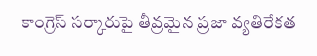కాంగ్రెస్ సర్కారుపై తీవ్రమైన ప్రజా వ్యతిరేకత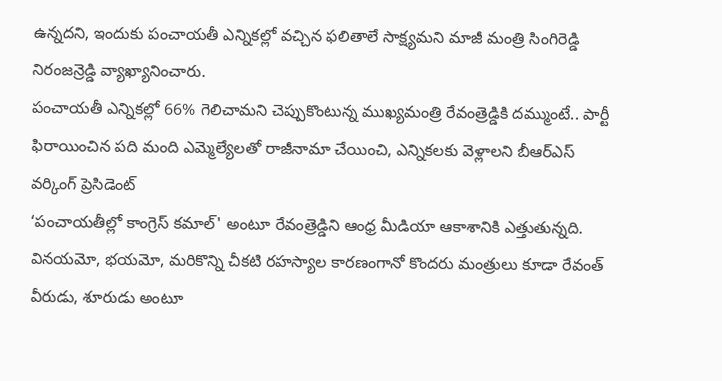ఉన్నదని, ఇందుకు పంచాయతీ ఎన్నికల్లో వచ్చిన ఫలితాలే సాక్ష్యమని మాజీ మంత్రి సింగిరెడ్డి నిరంజన్రెడ్డి వ్యాఖ్యానించారు.
పంచాయతీ ఎన్నికల్లో 66% గెలిచామని చెప్పుకొంటున్న ముఖ్యమంత్రి రేవంత్రెడ్డికి దమ్ముంటే.. పార్టీ ఫిరాయించిన పది మంది ఎమ్మెల్యేలతో రాజీనామా చేయించి, ఎన్నికలకు వెళ్లాలని బీఆర్ఎస్ వర్కింగ్ ప్రెసిడెంట్
‘పంచాయతీల్లో కాంగ్రెస్ కమాల్' అంటూ రేవంత్రెడ్డిని ఆంధ్ర మీడియా ఆకాశానికి ఎత్తుతున్నది. వినయమో, భయమో, మరికొన్ని చీకటి రహస్యాల కారణంగానో కొందరు మంత్రులు కూడా రేవంత్ వీరుడు, శూరుడు అంటూ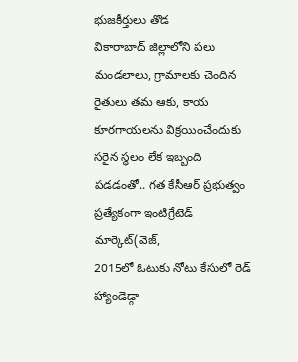భుజకీర్తులు తొడ
వికారాబాద్ జిల్లాలోని పలు మండలాలు, గ్రామాలకు చెందిన రైతులు తమ ఆకు, కాయ కూరగాయలను విక్రయించేందుకు సరైన స్థలం లేక ఇబ్బంది పడడంతో.. గత కేసీఆర్ ప్రభుత్వం ప్రత్యేకంగా ఇంటిగ్రేటెడ్ మార్కెట్(వెజ్,
2015లో ఓటుకు నోటు కేసులో రెడ్ హ్యాండెడ్గా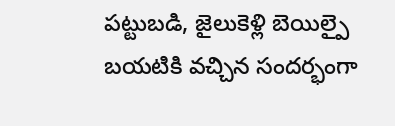పట్టుబడి, జైలుకెళ్లి బెయిల్పై బయటికి వచ్చిన సందర్భంగా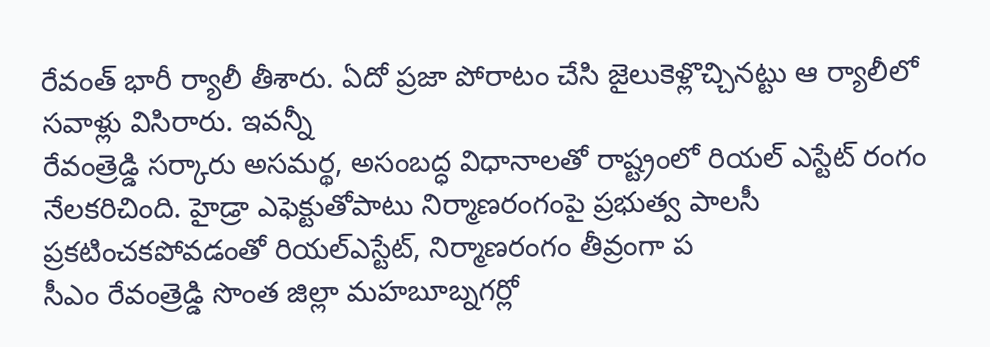రేవంత్ భారీ ర్యాలీ తీశారు. ఏదో ప్రజా పోరాటం చేసి జైలుకెళ్లొచ్చినట్టు ఆ ర్యాలీలో సవాళ్లు విసిరారు. ఇవన్నీ
రేవంత్రెడ్డి సర్కారు అసమర్థ, అసంబద్ధ విధానాలతో రాష్ట్రంలో రియల్ ఎస్టేట్ రంగం నేలకరిచింది. హైడ్రా ఎఫెక్టుతోపాటు నిర్మాణరంగంపై ప్రభుత్వ పాలసీ ప్రకటించకపోవడంతో రియల్ఎస్టేట్, నిర్మాణరంగం తీవ్రంగా ప
సీఎం రేవంత్రెడ్డి సొంత జిల్లా మహబూబ్నగర్లో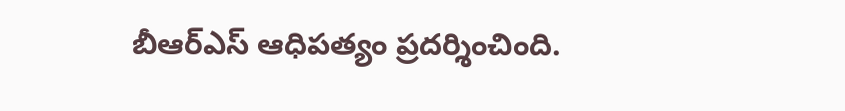బీఆర్ఎస్ ఆధిపత్యం ప్రదర్శించింది.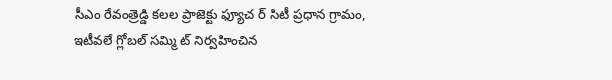సీఎం రేవంత్రెడ్డి కలల ప్రాజెక్టు ఫ్యూచ ర్ సిటీ ప్రధాన గ్రామం, ఇటీవలే గ్లోబల్ సమ్మి ట్ నిర్వహించిన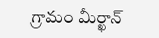గ్రామం మీర్ఖాన్